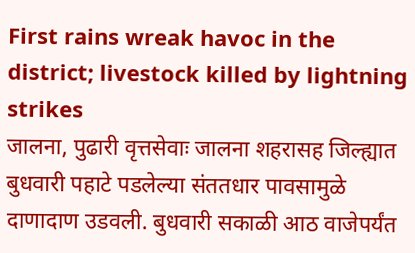First rains wreak havoc in the district; livestock killed by lightning strikes
जालना, पुढारी वृत्तसेवाः जालना शहरासह जिल्ह्यात बुधवारी पहाटे पडलेल्या संततधार पावसामुळे दाणादाण उडवली. बुधवारी सकाळी आठ वाजेपर्यंत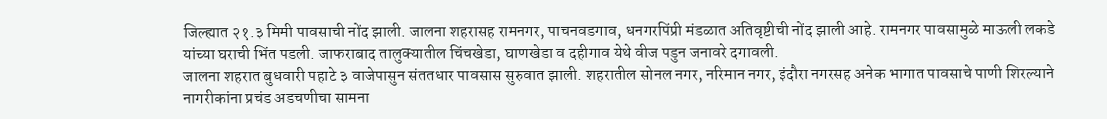जिल्ह्यात २१.३ मिमी पावसाची नोंद झाली. जालना शहरासह रामनगर, पाचनवडगाव, धनगरपिंप्री मंडळात अतिवृष्टीची नोंद झाली आहे. रामनगर पावसामुळे माऊली लकडे यांच्या घराची भिंत पडली. जाफराबाद तालुक्यातील चिंचखेडा, घाणखेडा व दहीगाव येथे वीज पडुन जनावरे दगावली.
जालना शहरात बुधवारी पहाटे ३ वाजेपासुन संततधार पावसास सुरुवात झाली. शहरातील सोनल नगर, नरिमान नगर, इंदौरा नगरसह अनेक भागात पावसाचे पाणी शिरल्याने नागरीकांना प्रचंड अडचणीचा सामना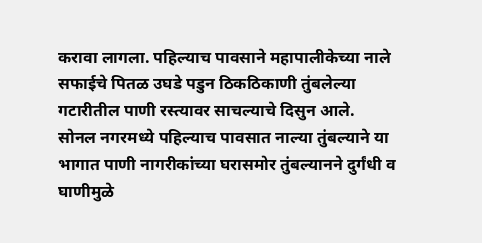करावा लागला. पहिल्याच पावसाने महापालीकेच्या नाले सफाईचे पितळ उघडे पडुन ठिकठिकाणी तुंबलेल्या गटारीतील पाणी रस्त्यावर साचल्याचे दिसुन आले.
सोनल नगरमध्ये पहिल्याच पावसात नाल्या तुंबल्याने या भागात पाणी नागरीकांच्या घरासमोर तुंबल्यानने दुर्गंधी व घाणीमुळे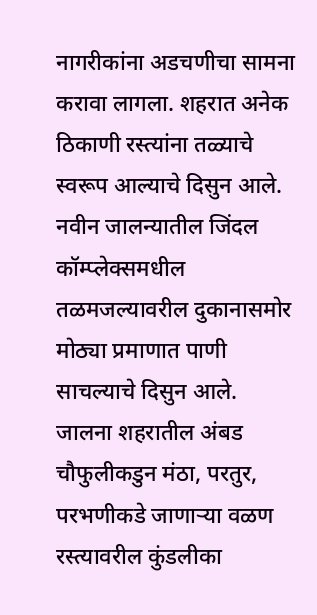नागरीकांना अडचणीचा सामना करावा लागला. शहरात अनेक ठिकाणी रस्त्यांना तळ्याचे स्वरूप आल्याचे दिसुन आले. नवीन जालन्यातील जिंदल कॉम्प्लेक्समधील तळमजल्यावरील दुकानासमोर मोठ्या प्रमाणात पाणी साचल्याचे दिसुन आले.
जालना शहरातील अंबड चौफुलीकडुन मंठा, परतुर, परभणीकडे जाणाऱ्या वळण रस्त्यावरील कुंडलीका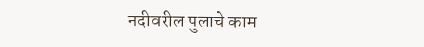नदीवरील पुलाचे काम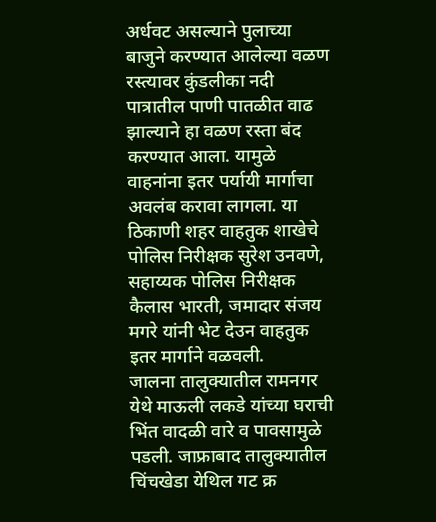अर्धवट असल्याने पुलाच्या बाजुने करण्यात आलेल्या वळण रस्त्यावर कुंडलीका नदी पात्रातील पाणी पातळीत वाढ झाल्याने हा वळण रस्ता बंद करण्यात आला. यामुळे वाहनांना इतर पर्यायी मार्गाचा अवलंब करावा लागला. या ठिकाणी शहर वाहतुक शाखेचे पोलिस निरीक्षक सुरेश उनवणे, सहाय्यक पोलिस निरीक्षक कैलास भारती, जमादार संजय मगरे यांनी भेट देउन वाहतुक इतर मार्गाने वळवली.
जालना तालुक्यातील रामनगर येथे माऊली लकडे यांच्या घराची भिंत वादळी वारे व पावसामुळे पडली. जाफ्राबाद तालुक्यातील चिंचखेडा येथिल गट क्र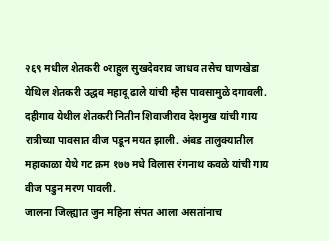२६९ मधील शेतकरी ०राहुल सुखदेवराव जाधव तसेच घाणखेडा येथिल शेतकरी उद्धव महादू ढाले यांची म्हैस पावसामुळे दगावली. दहीगाव येथील शेतकरी नितीन शिवाजीराव देशमुख यांची गाय रात्रीच्या पावसात वीज पडून मयत झाली. अंबड तालुक्यातील महाकाळा येथे गट क्रम १७७ मधे विलास रंगनाथ कवळे यांची गाय वीज पडुन मरण पावली.
जालना जिल्ह्यात जुन महिना संपत आला असतांनाच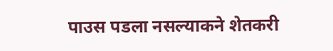पाउस पडला नसल्याकने शेतकरी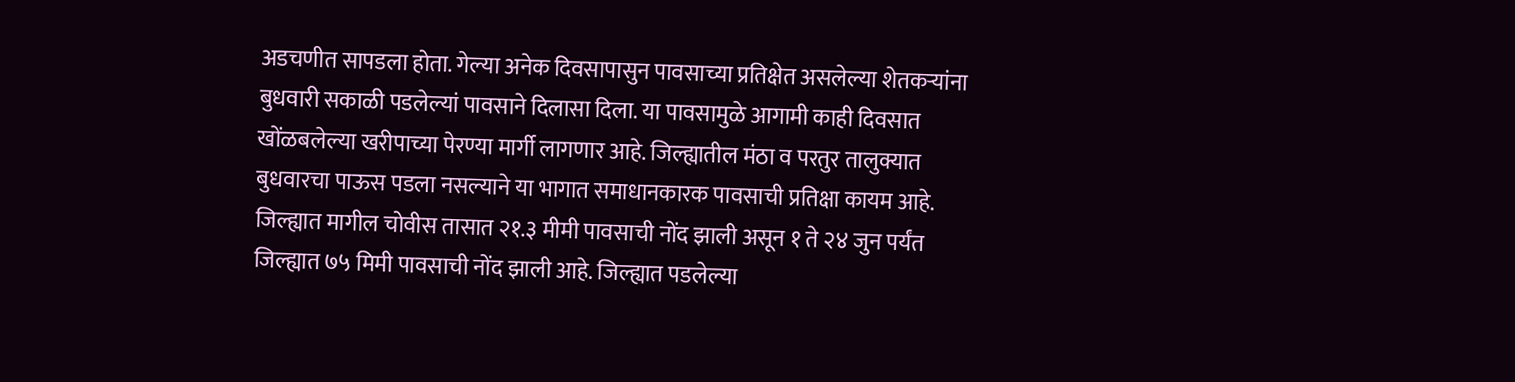अडचणीत सापडला होता. गेल्या अनेक दिवसापासुन पावसाच्या प्रतिक्षेत असलेल्या शेतकऱ्यांना बुधवारी सकाळी पडलेल्यां पावसाने दिलासा दिला. या पावसामुळे आगामी काही दिवसात खोंळबलेल्या खरीपाच्या पेरण्या मार्गी लागणार आहे. जिल्ह्यातील मंठा व परतुर तालुक्यात बुधवारचा पाऊस पडला नसल्याने या भागात समाधानकारक पावसाची प्रतिक्षा कायम आहे.
जिल्ह्यात मागील चोवीस तासात २१.३ मीमी पावसाची नोंद झाली असून १ ते २४ जुन पर्यंत जिल्ह्यात ७५ मिमी पावसाची नोंद झाली आहे. जिल्ह्यात पडलेल्या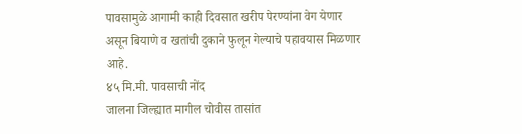पावसामुळे आगामी काही दिवसात खरीप पेरण्यांना वेग येणार असून बियाणे व खतांची दुकाने फुलून गेल्याचे पहावयास मिळणार आहे.
४५ मि.मी. पावसाची नोंद
जालना जिल्ह्यात मागील चोवीस तासांत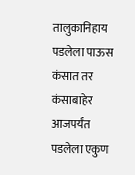तालुकानिहाय पडलेला पाऊस कंसात तर कंसाबाहेर आजपर्यंत पडलेला एकुण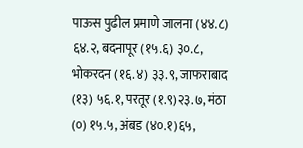पाऊस पुढील प्रमाणे जालना (४४.८) ६४.२, बदनापूर (१५.६) ३०.८, भोकरदन (१६.४) ३३.९, जाफराबाद (१३) ५६.१, परतूर (१.९)२३.७, मंठा (०) १५.५, अंबड (४०.१)६५,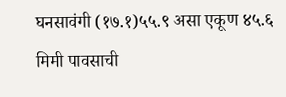घनसावंगी (१७.१)५५.९ असा एकूण ४५.६ मिमी पावसाची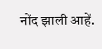नोंद झाली आहें.